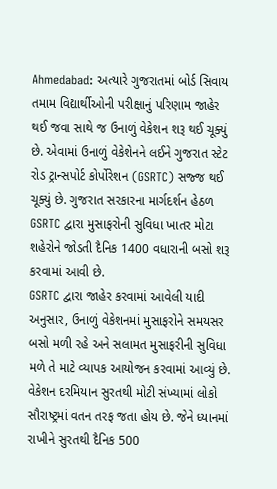Ahmedabad: અત્યારે ગુજરાતમાં બોર્ડ સિવાય તમામ વિદ્યાર્થીઓની પરીક્ષાનું પરિણામ જાહેર થઈ જવા સાથે જ ઉનાળું વેકેશન શરૂ થઈ ચૂક્યું છે. એવામાં ઉનાળું વેકેશેનને લઈને ગુજરાત સ્ટેટ રોડ ટ્રાન્સપોર્ટ કોર્પોરેશન (GSRTC) સજ્જ થઈ ચૂક્યું છે. ગુજરાત સરકારના માર્ગદર્શન હેઠળ GSRTC દ્વારા મુસાફરોની સુવિધા ખાતર મોટા શહેરોને જોડતી દૈનિક 1400 વધારાની બસો શરૂ કરવામાં આવી છે.
GSRTC દ્વારા જાહેર કરવામાં આવેલી યાદી અનુસાર, ઉનાળું વેકેશનમાં મુસાફરોને સમયસર બસો મળી રહે અને સલામત મુસાફરીની સુવિધા મળે તે માટે વ્યાપક આયોજન કરવામાં આવ્યું છે. વેકેશન દરમિયાન સુરતથી મોટી સંખ્યામાં લોકો સૌરાષ્ટ્રમાં વતન તરફ જતા હોય છે. જેને ધ્યાનમાં રાખીને સુરતથી દૈનિક 500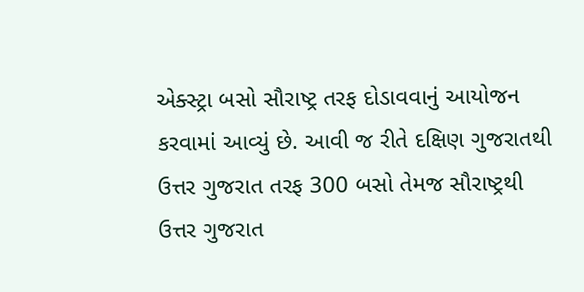એક્સ્ટ્રા બસો સૌરાષ્ટ્ર તરફ દોડાવવાનું આયોજન કરવામાં આવ્યું છે. આવી જ રીતે દક્ષિણ ગુજરાતથી ઉત્તર ગુજરાત તરફ 300 બસો તેમજ સૌરાષ્ટ્રથી ઉત્તર ગુજરાત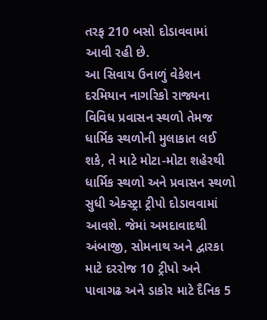તરફ 210 બસો દોડાવવામાં આવી રહી છે.
આ સિવાય ઉનાળું વેકેશન દરમિયાન નાગરિકો રાજ્યના વિવિધ પ્રવાસન સ્થળો તેમજ ધાર્મિક સ્થળોની મુલાકાત લઈ શકે, તે માટે મોટા-મોટા શહેરથી ધાર્મિક સ્થળો અને પ્રવાસન સ્થળો સુધી એક્સ્ટ્રા ટ્રીપો દોડાવવામાં આવશે. જેમાં અમદાવાદથી અંબાજી, સોમનાથ અને દ્વારકા માટે દરરોજ 10 ટ્રીપો અને પાવાગઢ અને ડાકોર માટે દૈનિક 5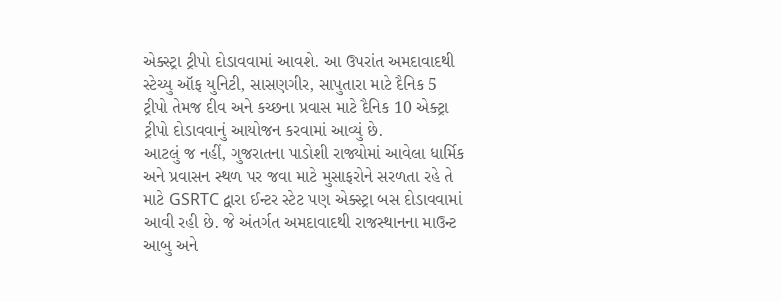એક્સ્ટ્રા ટ્રીપો દોડાવવામાં આવશે. આ ઉપરાંત અમદાવાદથી સ્ટેચ્યુ ઑફ યુનિટી, સાસણગીર, સાપુતારા માટે દૈનિક 5 ટ્રીપો તેમજ દીવ અને કચ્છના પ્રવાસ માટે દૈનિક 10 એક્ટ્રા ટ્રીપો દોડાવવાનું આયોજન કરવામાં આવ્યું છે.
આટલું જ નહીં, ગુજરાતના પાડોશી રાજ્યોમાં આવેલા ધાર્મિક અને પ્રવાસન સ્થળ પર જવા માટે મુસાફરોને સરળતા રહે તે માટે GSRTC દ્વારા ઈન્ટર સ્ટેટ પણ એક્સ્ટ્રા બસ દોડાવવામાં આવી રહી છે. જે અંતર્ગત અમદાવાદથી રાજસ્થાનના માઉન્ટ આબુ અને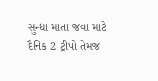સુન્ધા માતા જવા માટે દૈનિક 2 ટ્રીપો તેમજ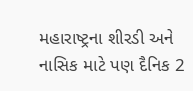મહારાષ્ટ્રના શીરડી અને નાસિક માટે પણ દૈનિક 2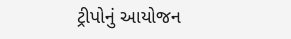ટ્રીપોનું આયોજન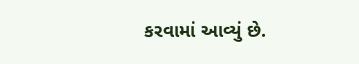કરવામાં આવ્યું છે.